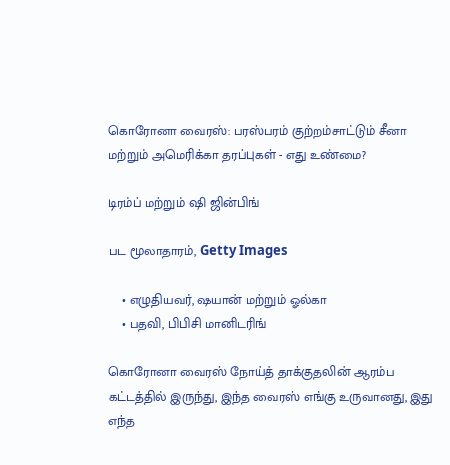கொரோனா வைரஸ்: பரஸ்பரம் குற்றம்சாட்டும் சீனா மற்றும் அமெரிக்கா தரப்புகள் - எது உண்மை?

டிரம்ப் மற்றும் ஷி ஜின்பிங்

பட மூலாதாரம், Getty Images

    • எழுதியவர், ஷயான் மற்றும் ஓல்கா
    • பதவி, பிபிசி மானிடரிங்

கொரோனா வைரஸ் நோய்த் தாக்குதலின் ஆரம்ப கட்டத்தில் இருந்து, இந்த வைரஸ் எங்கு உருவானது, இது எந்த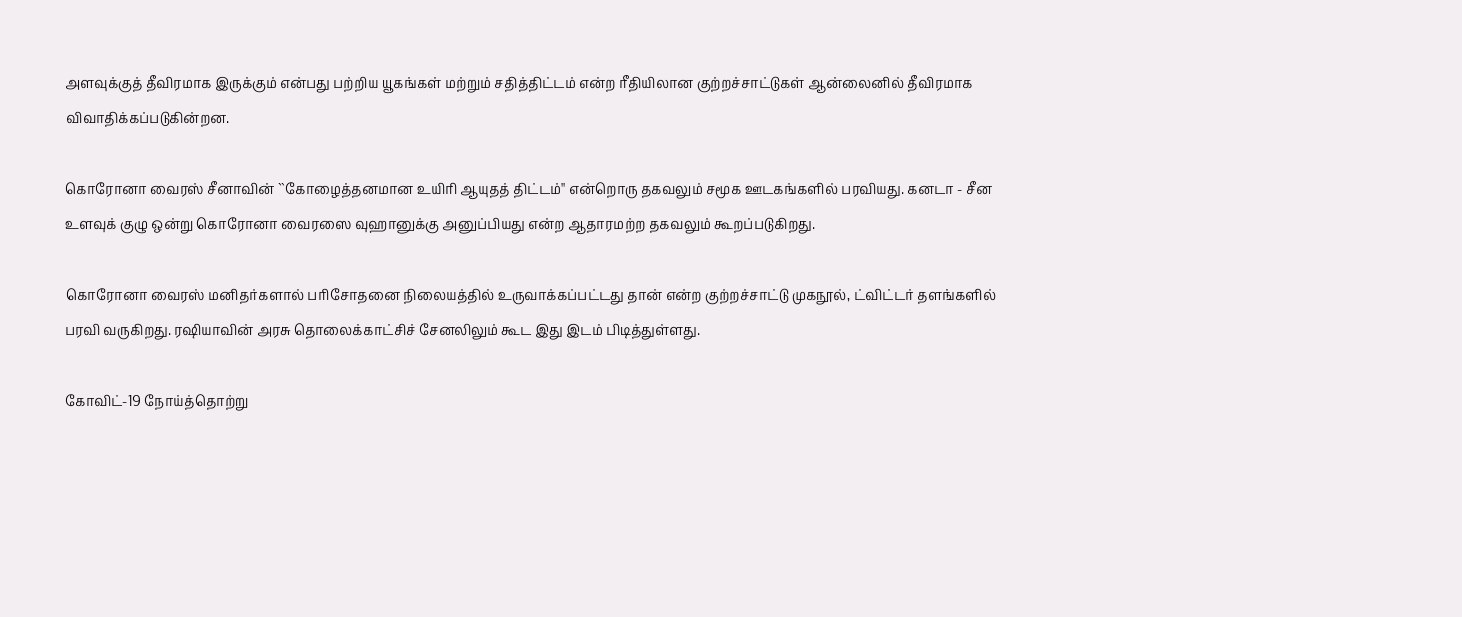அளவுக்குத் தீவிரமாக இருக்கும் என்பது பற்றிய யூகங்கள் மற்றும் சதித்திட்டம் என்ற ரீதியிலான குற்றச்சாட்டுகள் ஆன்லைனில் தீவிரமாக விவாதிக்கப்படுகின்றன.

கொரோனா வைரஸ் சீனாவின் ``கோழைத்தனமான உயிரி ஆயுதத் திட்டம்'' என்றொரு தகவலும் சமூக ஊடகங்களில் பரவியது. கனடா - சீன உளவுக் குழு ஒன்று கொரோனா வைரஸை வுஹானுக்கு அனுப்பியது என்ற ஆதாரமற்ற தகவலும் கூறப்படுகிறது.

கொரோனா வைரஸ் மனிதர்களால் பரிசோதனை நிலையத்தில் உருவாக்கப்பட்டது தான் என்ற குற்றச்சாட்டு முகநூல், ட்விட்டர் தளங்களில் பரவி வருகிறது. ரஷியாவின் அரசு தொலைக்காட்சிச் சேனலிலும் கூட இது இடம் பிடித்துள்ளது.

கோவிட்-19 நோய்த்தொற்று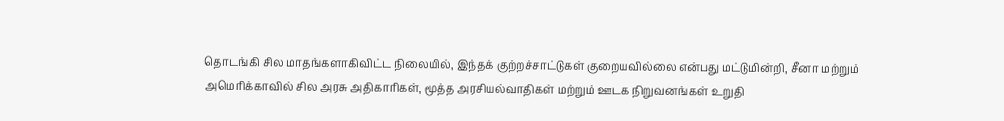தொடங்கி சில மாதங்களாகிவிட்ட நிலையில், இந்தக் குற்றச்சாட்டுகள் குறையவில்லை என்பது மட்டுமின்றி, சீனா மற்றும் அமெரிக்காவில் சில அரசு அதிகாரிகள், மூத்த அரசியல்வாதிகள் மற்றும் ஊடக நிறுவனங்கள் உறுதி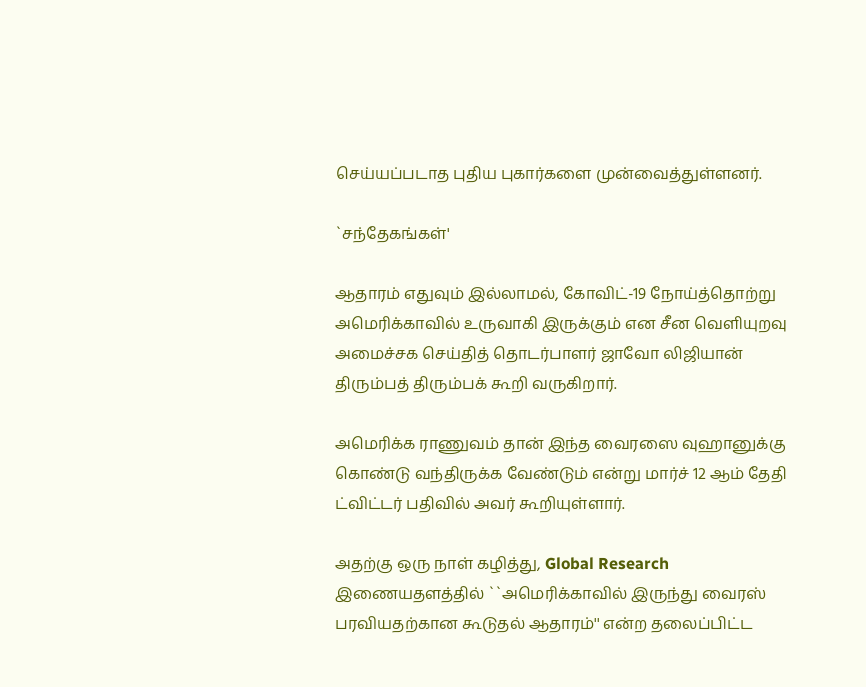செய்யப்படாத புதிய புகார்களை முன்வைத்துள்ளனர்.

`சந்தேகங்கள்'

ஆதாரம் எதுவும் இல்லாமல், கோவிட்-19 நோய்த்தொற்று அமெரிக்காவில் உருவாகி இருக்கும் என சீன வெளியுறவு அமைச்சக செய்தித் தொடர்பாளர் ஜாவோ லிஜியான் திரும்பத் திரும்பக் கூறி வருகிறார்.

அமெரிக்க ராணுவம் தான் இந்த வைரஸை வுஹானுக்கு கொண்டு வந்திருக்க வேண்டும் என்று மார்ச் 12 ஆம் தேதி ட்விட்டர் பதிவில் அவர் கூறியுள்ளார்.

அதற்கு ஒரு நாள் கழித்து, Global Research இணையதளத்தில் ``அமெரிக்காவில் இருந்து வைரஸ் பரவியதற்கான கூடுதல் ஆதாரம்'' என்ற தலைப்பிட்ட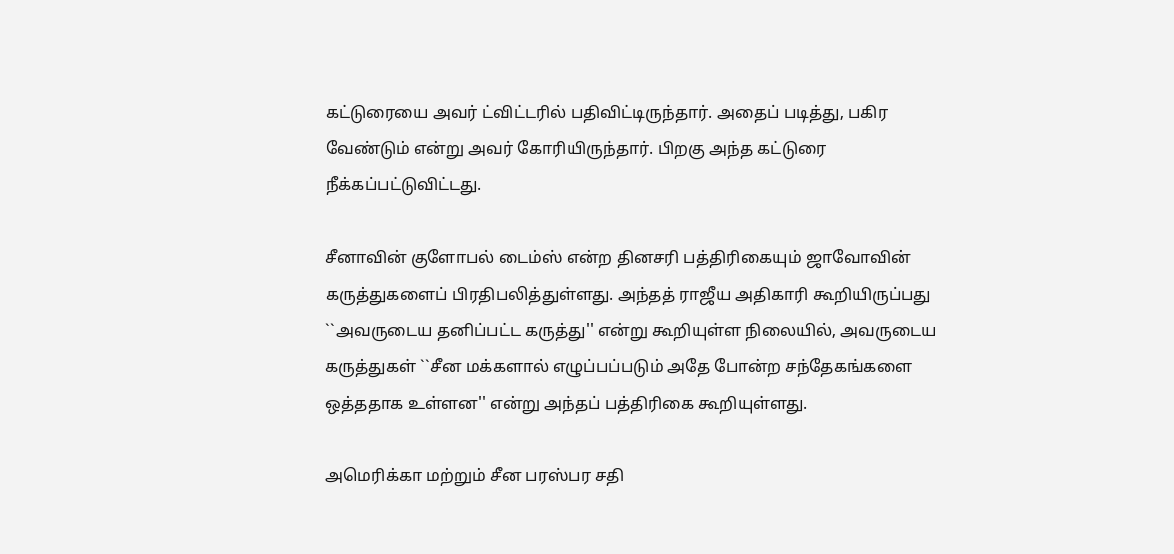கட்டுரையை அவர் ட்விட்டரில் பதிவிட்டிருந்தார். அதைப் படித்து, பகிர வேண்டும் என்று அவர் கோரியிருந்தார். பிறகு அந்த கட்டுரை நீக்கப்பட்டுவிட்டது.

சீனாவின் குளோபல் டைம்ஸ் என்ற தினசரி பத்திரிகையும் ஜாவோவின் கருத்துகளைப் பிரதிபலித்துள்ளது. அந்தத் ராஜீய அதிகாரி கூறியிருப்பது ``அவருடைய தனிப்பட்ட கருத்து'' என்று கூறியுள்ள நிலையில், அவருடைய கருத்துகள் ``சீன மக்களால் எழுப்பப்படும் அதே போன்ற சந்தேகங்களை ஒத்ததாக உள்ளன'' என்று அந்தப் பத்திரிகை கூறியுள்ளது.

அமெரிக்கா மற்றும் சீன பரஸ்பர சதி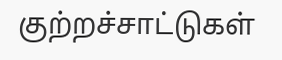குற்றச்சாட்டுகள்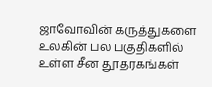ஜாவோவின் கருத்துகளை உலகின் பல பகுதிகளில் உள்ள சீன தூதரகங்கள்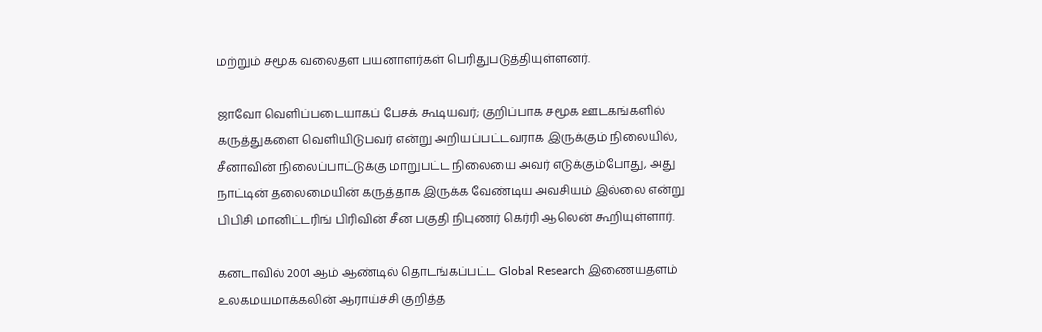மற்றும் சமூக வலைதள பயனாளர்கள் பெரிதுபடுத்தியுள்ளனர்.

ஜாவோ வெளிப்படையாகப் பேசக் கூடியவர்; குறிப்பாக சமூக ஊடகங்களில் கருத்துகளை வெளியிடுபவர் என்று அறியப்பட்டவராக இருக்கும் நிலையில், சீனாவின் நிலைப்பாட்டுக்கு மாறுபட்ட நிலையை அவர் எடுக்கும்போது, அது நாட்டின் தலைமையின் கருத்தாக இருக்க வேண்டிய அவசியம் இல்லை என்று பிபிசி மானிட்டரிங் பிரிவின் சீன பகுதி நிபுணர் கெர்ரி ஆலென் கூறியுள்ளார்.

கனடாவில் 2001 ஆம் ஆண்டில் தொடங்கப்பட்ட Global Research இணையதளம் உலகமயமாக்கலின் ஆராய்ச்சி குறித்த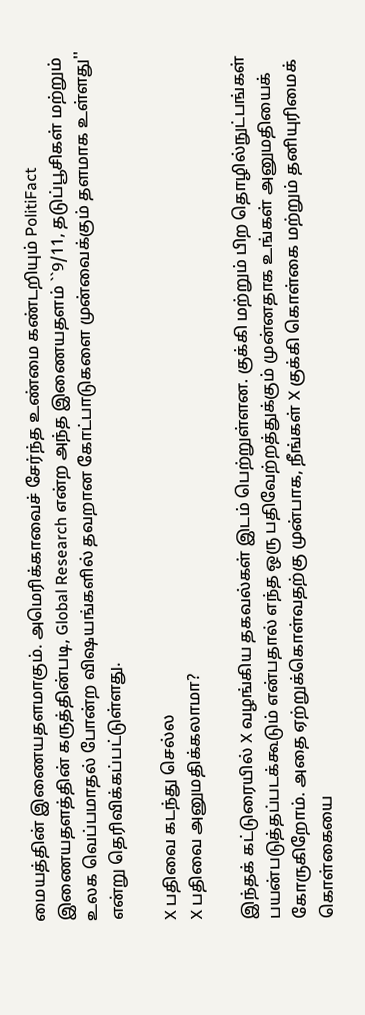மையத்தின் இணையதளமாகும். அமெரிக்காவைச் சேர்ந்த உண்மை கண்டறியும் PolitiFact இணையதளத்தின் கருத்தின்படி, Global Research என்ற அந்த இணையதளம் ``9/11, தடுப்பூசிகள் மற்றும் உலக வெப்பமாதல் போன்ற விஷயங்களில் தவறான கோட்பாடுகளை முன்வைக்கும் தளமாக உள்ளது'' என்று தெரிவிக்கப்பட்டுள்ளது.

X பதிவை கடந்து செல்ல
X பதிவை அனுமதிக்கலாமா?

இந்தக் கட்டுரையில் X வழங்கிய தகவல்கள் இடம் பெற்றுள்ளன. குக்கி மற்றும் பிற தொழில்நுட்பங்கள் பயன்படுத்தப்படக்கூடும் என்பதால் எந்த ஒரு பதிவேற்றத்துக்கும் முன்னதாக உங்கள் அனுமதியைக் கோருகிறோம். அதை ஏற்றுக்கொள்வதற்கு முன்பாக, நீங்கள் X குக்கி கொள்கை மற்றும் தனியுரிமைக் கொள்கையை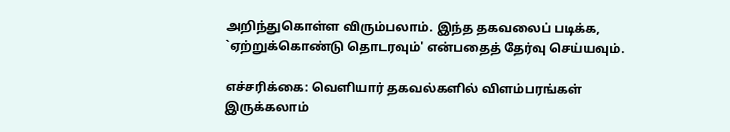அறிந்துகொள்ள விரும்பலாம். இந்த தகவலைப் படிக்க, `ஏற்றுக்கொண்டு தொடரவும்' என்பதைத் தேர்வு செய்யவும்.

எச்சரிக்கை: வெளியார் தகவல்களில் விளம்பரங்கள் இருக்கலாம்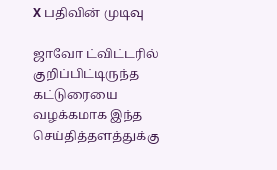X பதிவின் முடிவு

ஜாவோ ட்விட்டரில் குறிப்பிட்டிருந்த கட்டுரையை வழக்கமாக இந்த செய்தித்தளத்துக்கு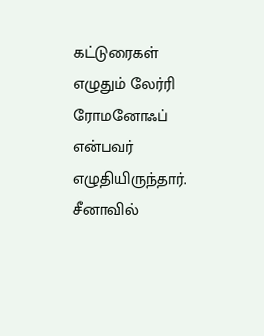கட்டுரைகள் எழுதும் லேர்ரி ரோமனோஃப் என்பவர் எழுதியிருந்தார். சீனாவில்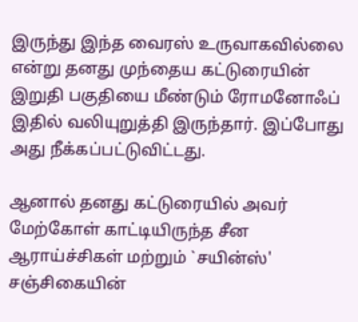இருந்து இந்த வைரஸ் உருவாகவில்லை என்று தனது முந்தைய கட்டுரையின் இறுதி பகுதியை மீண்டும் ரோமனோஃப் இதில் வலியுறுத்தி இருந்தார். இப்போது அது நீக்கப்பட்டுவிட்டது.

ஆனால் தனது கட்டுரையில் அவர் மேற்கோள் காட்டியிருந்த சீன ஆராய்ச்சிகள் மற்றும் `சயின்ஸ்' சஞ்சிகையின்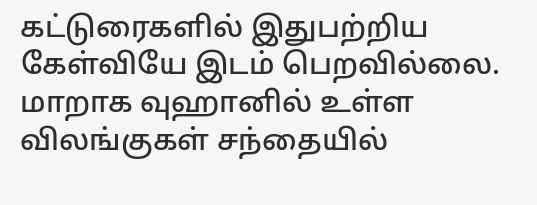கட்டுரைகளில் இதுபற்றிய கேள்வியே இடம் பெறவில்லை. மாறாக வுஹானில் உள்ள விலங்குகள் சந்தையில்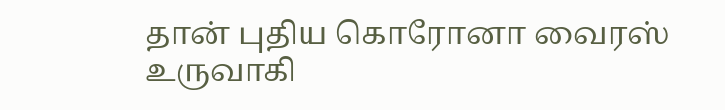தான் புதிய கொரோனா வைரஸ் உருவாகி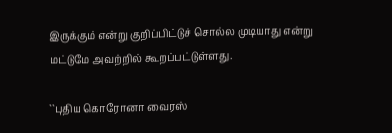இருக்கும் என்று குறிப்பிட்டுச் சொல்ல முடியாது என்று மட்டுமே அவற்றில் கூறப்பட்டுள்ளது.

``புதிய கொரோனா வைரஸ்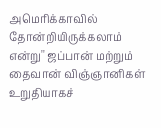அமெரிக்காவில் தோன்றியிருக்கலாம் என்று'' ஜப்பான் மற்றும் தைவான் விஞ்ஞானிகள் உறுதியாகச்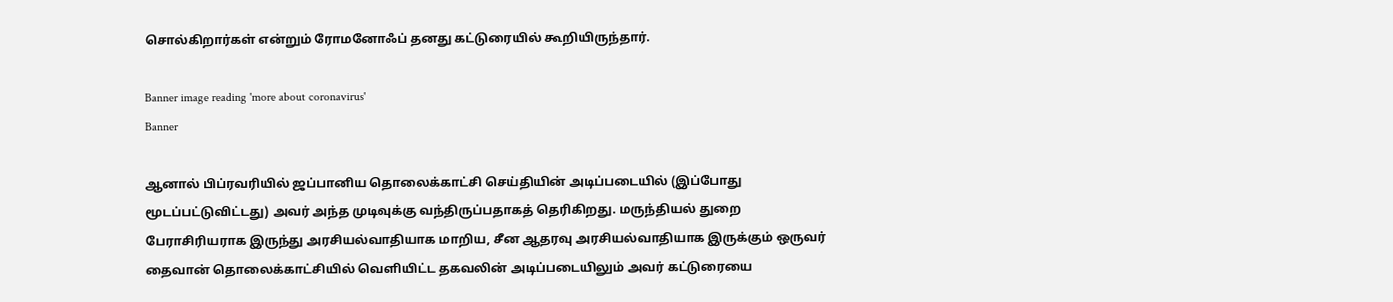சொல்கிறார்கள் என்றும் ரோமனோஃப் தனது கட்டுரையில் கூறியிருந்தார்.

Banner image reading 'more about coronavirus'
Banner

ஆனால் பிப்ரவரியில் ஜப்பானிய தொலைக்காட்சி செய்தியின் அடிப்படையில் (இப்போது மூடப்பட்டுவிட்டது) அவர் அந்த முடிவுக்கு வந்திருப்பதாகத் தெரிகிறது. மருந்தியல் துறை பேராசிரியராக இருந்து அரசியல்வாதியாக மாறிய, சீன ஆதரவு அரசியல்வாதியாக இருக்கும் ஒருவர் தைவான் தொலைக்காட்சியில் வெளியிட்ட தகவலின் அடிப்படையிலும் அவர் கட்டுரையை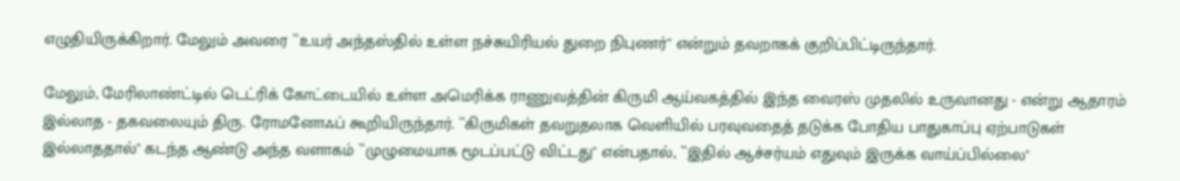எழுதியிருக்கிறார். மேலும் அவரை ``உயர் அந்தஸ்தில் உள்ள நச்சுயிரியல் துறை நிபுணர்'' என்றும் தவறாகக் குறிப்பிட்டிருந்தார்.

மேலும், மேரிலாண்ட்டில் டெட்ரிக் கோட்டையில் உள்ள அமெரிக்க ராணுவத்தின் கிருமி ஆய்வகத்தில் இந்த வைரஸ் முதலில் உருவானது - என்று ஆதாரம் இல்லாத - தகவலையும் திரு. ரோமனோஃப் கூறியிருந்தார். ``கிருமிகள் தவறுதலாக வெளியில் பரவுவதைத் தடுக்க போதிய பாதுகாப்பு ஏற்பாடுகள் இல்லாததால்'' கடந்த ஆண்டு அந்த வளாகம் ``முழுமையாக மூடப்பட்டு விட்டது'' என்பதால், ``இதில் ஆச்சர்யம் எதுவும் இருக்க வாய்ப்பில்லை''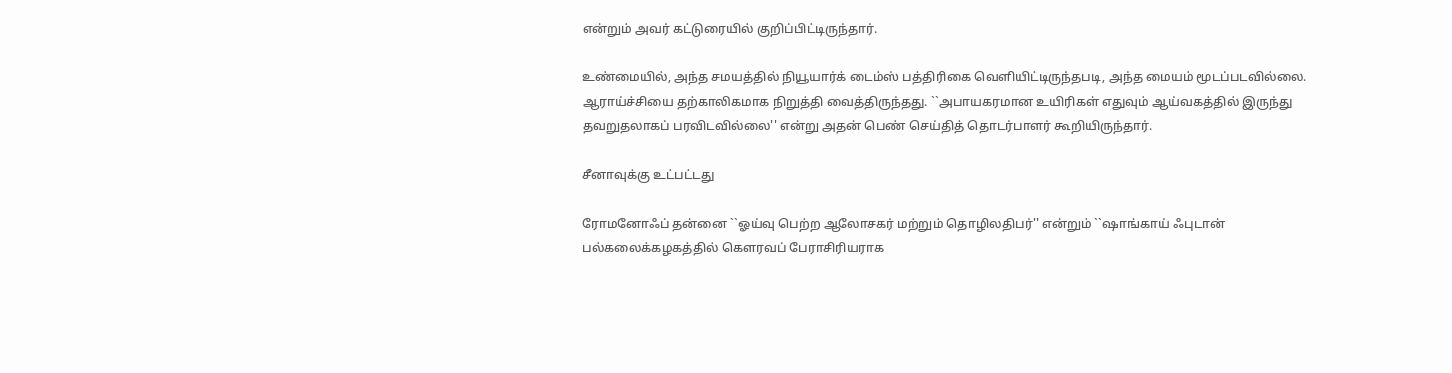என்றும் அவர் கட்டுரையில் குறிப்பிட்டிருந்தார்.

உண்மையில், அந்த சமயத்தில் நியூயார்க் டைம்ஸ் பத்திரிகை வெளியிட்டிருந்தபடி, அந்த மையம் மூடப்படவில்லை. ஆராய்ச்சியை தற்காலிகமாக நிறுத்தி வைத்திருந்தது. ``அபாயகரமான உயிரிகள் எதுவும் ஆய்வகத்தில் இருந்து தவறுதலாகப் பரவிடவில்லை'' என்று அதன் பெண் செய்தித் தொடர்பாளர் கூறியிருந்தார்.

சீனாவுக்கு உட்பட்டது

ரோமனோஃப் தன்னை ``ஓய்வு பெற்ற ஆலோசகர் மற்றும் தொழிலதிபர்'' என்றும் ``ஷாங்காய் ஃபுடான் பல்கலைக்கழகத்தில் கௌரவப் பேராசிரியராக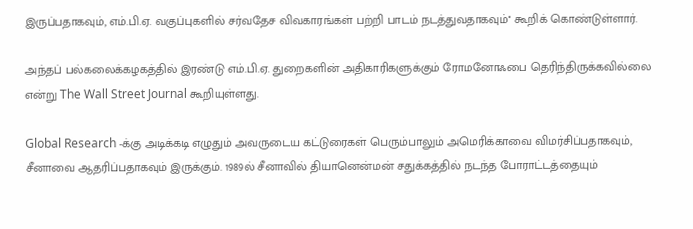இருப்பதாகவும், எம்.பி.ஏ. வகுப்புகளில் சர்வதேச விவகாரங்கள் பற்றி பாடம் நடத்துவதாகவும்'' கூறிக் கொண்டுள்ளார்.

அந்தப் பல்கலைக்கழகத்தில் இரண்டு எம்.பி.ஏ. துறைகளின் அதிகாரிகளுக்கும் ரோமனோஃபை தெரிந்திருக்கவில்லை என்று The Wall Street Journal கூறியுள்ளது.

Global Research -க்கு அடிக்கடி எழுதும் அவருடைய கட்டுரைகள் பெரும்பாலும் அமெரிக்காவை விமர்சிப்பதாகவும், சீனாவை ஆதரிப்பதாகவும் இருக்கும். 1989ல் சீனாவில் தியானென்மன் சதுக்கத்தில் நடந்த போராட்டத்தையும்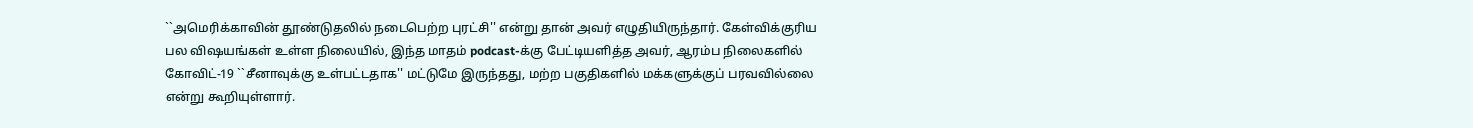``அமெரிக்காவின் தூண்டுதலில் நடைபெற்ற புரட்சி'' என்று தான் அவர் எழுதியிருந்தார். கேள்விக்குரிய பல விஷயங்கள் உள்ள நிலையில், இந்த மாதம் podcast-க்கு பேட்டியளித்த அவர், ஆரம்ப நிலைகளில் கோவிட்-19 ``சீனாவுக்கு உள்பட்டதாக'' மட்டுமே இருந்தது, மற்ற பகுதிகளில் மக்களுக்குப் பரவவில்லை என்று கூறியுள்ளார்.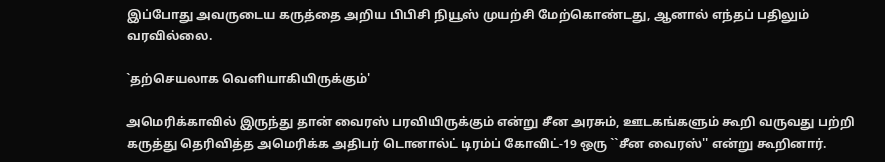இப்போது அவருடைய கருத்தை அறிய பிபிசி நியூஸ் முயற்சி மேற்கொண்டது, ஆனால் எந்தப் பதிலும் வரவில்லை.

`தற்செயலாக வெளியாகியிருக்கும்'

அமெரிக்காவில் இருந்து தான் வைரஸ் பரவியிருக்கும் என்று சீன அரசும், ஊடகங்களும் கூறி வருவது பற்றி கருத்து தெரிவித்த அமெரிக்க அதிபர் டொனால்ட் டிரம்ப் கோவிட்-19 ஒரு ``சீன வைரஸ்'' என்று கூறினார்.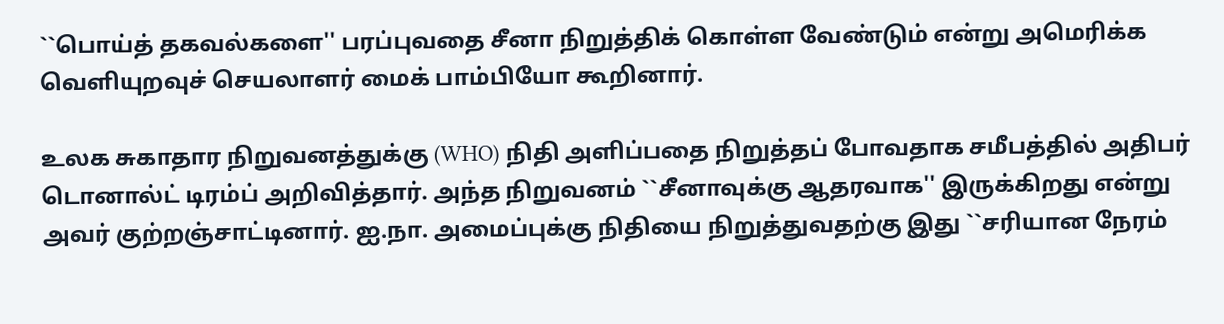``பொய்த் தகவல்களை'' பரப்புவதை சீனா நிறுத்திக் கொள்ள வேண்டும் என்று அமெரிக்க வெளியுறவுச் செயலாளர் மைக் பாம்பியோ கூறினார்.

உலக சுகாதார நிறுவனத்துக்கு (WHO) நிதி அளிப்பதை நிறுத்தப் போவதாக சமீபத்தில் அதிபர் டொனால்ட் டிரம்ப் அறிவித்தார். அந்த நிறுவனம் ``சீனாவுக்கு ஆதரவாக'' இருக்கிறது என்று அவர் குற்றஞ்சாட்டினார். ஐ.நா. அமைப்புக்கு நிதியை நிறுத்துவதற்கு இது ``சரியான நேரம்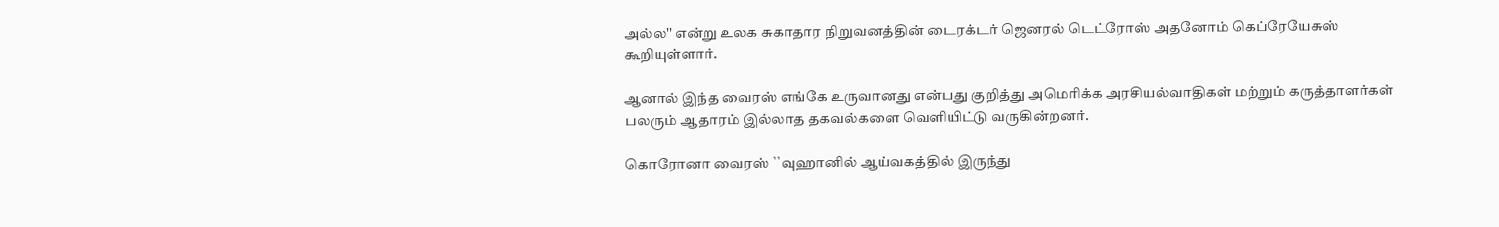அல்ல'' என்று உலக சுகாதார நிறுவனத்தின் டைரக்டர் ஜெனரல் டெட்ரோஸ் அதனோம் கெப்ரேயேசுஸ் கூறியுள்ளார்.

ஆனால் இந்த வைரஸ் எங்கே உருவானது என்பது குறித்து அமெரிக்க அரசியல்வாதிகள் மற்றும் கருத்தாளர்கள் பலரும் ஆதாரம் இல்லாத தகவல்களை வெளியிட்டு வருகின்றனர்.

கொரோனா வைரஸ் ``வுஹானில் ஆய்வகத்தில் இருந்து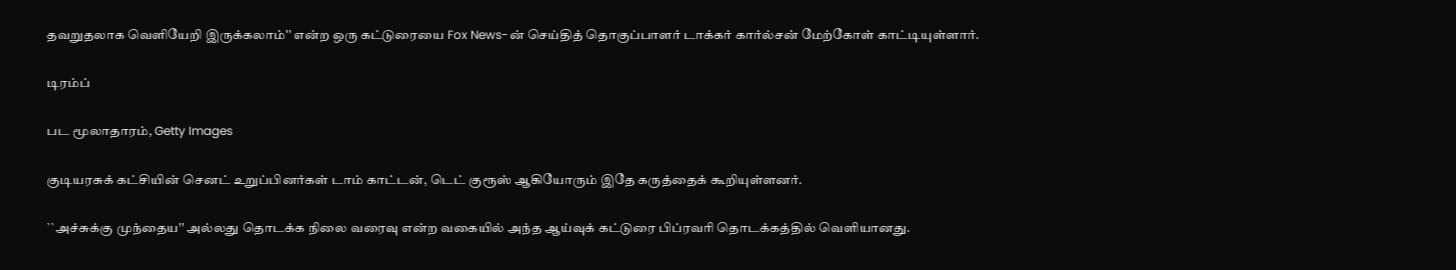தவறுதலாக வெளியேறி இருக்கலாம்'' என்ற ஒரு கட்டுரையை Fox News-ன் செய்தித் தொகுப்பாளர் டாக்கர் கார்ல்சன் மேற்கோள் காட்டியுள்ளார்.

டிரம்ப்

பட மூலாதாரம், Getty Images

குடியரசுக் கட்சியின் செனட் உறுப்பினர்கள் டாம் காட்டன், டெட் குரூஸ் ஆகியோரும் இதே கருத்தைக் கூறியுள்ளனர்.

``அச்சுக்கு முந்தைய'' அல்லது தொடக்க நிலை வரைவு என்ற வகையில் அந்த ஆய்வுக் கட்டுரை பிப்ரவரி தொடக்கத்தில் வெளியானது.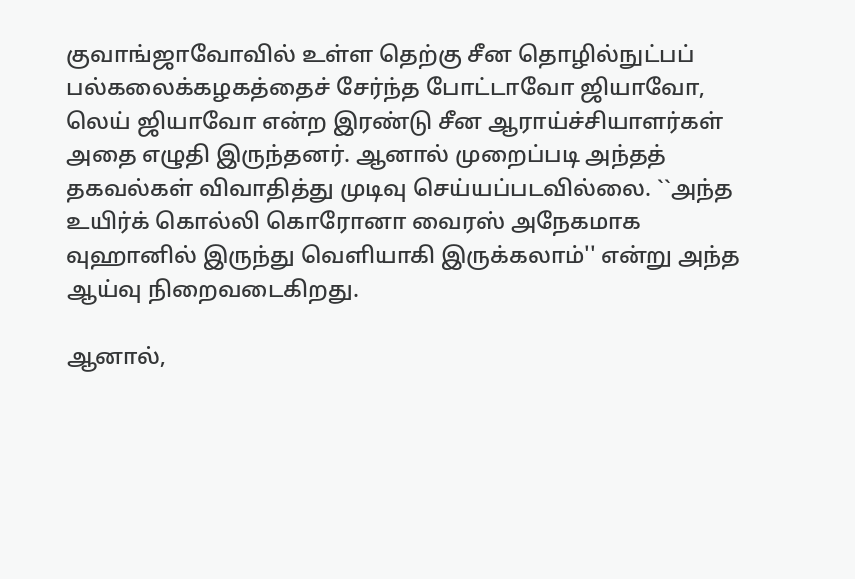குவாங்ஜாவோவில் உள்ள தெற்கு சீன தொழில்நுட்பப் பல்கலைக்கழகத்தைச் சேர்ந்த போட்டாவோ ஜியாவோ, லெய் ஜியாவோ என்ற இரண்டு சீன ஆராய்ச்சியாளர்கள் அதை எழுதி இருந்தனர். ஆனால் முறைப்படி அந்தத் தகவல்கள் விவாதித்து முடிவு செய்யப்படவில்லை. ``அந்த உயிர்க் கொல்லி கொரோனா வைரஸ் அநேகமாக வுஹானில் இருந்து வெளியாகி இருக்கலாம்'' என்று அந்த ஆய்வு நிறைவடைகிறது.

ஆனால்,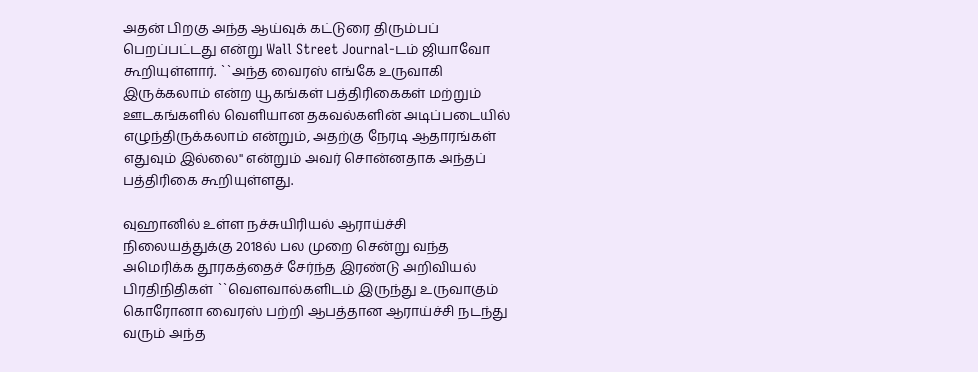அதன் பிறகு அந்த ஆய்வுக் கட்டுரை திரும்பப் பெறப்பட்டது என்று Wall Street Journal-டம் ஜியாவோ கூறியுள்ளார். ``அந்த வைரஸ் எங்கே உருவாகி இருக்கலாம் என்ற யூகங்கள் பத்திரிகைகள் மற்றும் ஊடகங்களில் வெளியான தகவல்களின் அடிப்படையில் எழுந்திருக்கலாம் என்றும், அதற்கு நேரடி ஆதாரங்கள் எதுவும் இல்லை'' என்றும் அவர் சொன்னதாக அந்தப் பத்திரிகை கூறியுள்ளது.

வுஹானில் உள்ள நச்சுயிரியல் ஆராய்ச்சி நிலையத்துக்கு 2018ல் பல முறை சென்று வந்த அமெரிக்க தூரகத்தைச் சேர்ந்த இரண்டு அறிவியல் பிரதிநிதிகள் ``வெளவால்களிடம் இருந்து உருவாகும் கொரோனா வைரஸ் பற்றி ஆபத்தான ஆராய்ச்சி நடந்து வரும் அந்த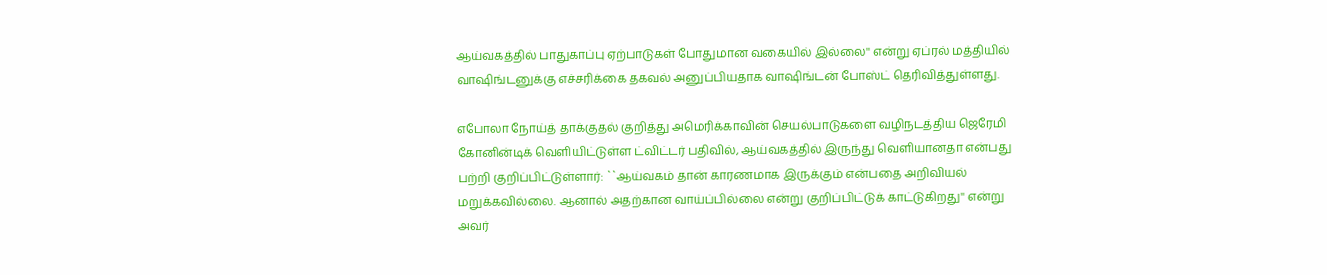ஆய்வகத்தில் பாதுகாப்பு ஏற்பாடுகள் போதுமான வகையில் இல்லை'' என்று ஏப்ரல் மத்தியில் வாஷிங்டனுக்கு எச்சரிக்கை தகவல் அனுப்பியதாக வாஷிங்டன் போஸ்ட் தெரிவித்துள்ளது.

எபோலா நோய்த் தாக்குதல் குறித்து அமெரிக்காவின் செயல்பாடுகளை வழிநடத்திய ஜெரேமி கோனின்டிக் வெளியிட்டுள்ள ட்விட்டர் பதிவில், ஆய்வகத்தில் இருந்து வெளியானதா என்பது பற்றி குறிப்பிட்டுள்ளார்: ``ஆய்வகம் தான் காரணமாக இருக்கும் என்பதை அறிவியல் மறுக்கவில்லை. ஆனால் அதற்கான வாய்ப்பில்லை என்று குறிப்பிட்டுக் காட்டுகிறது'' என்று அவர்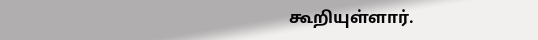கூறியுள்ளார்.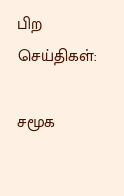பிற செய்திகள்:

சமூக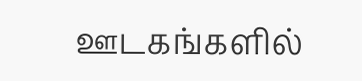ஊடகங்களில்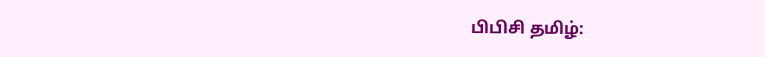பிபிசி தமிழ்: